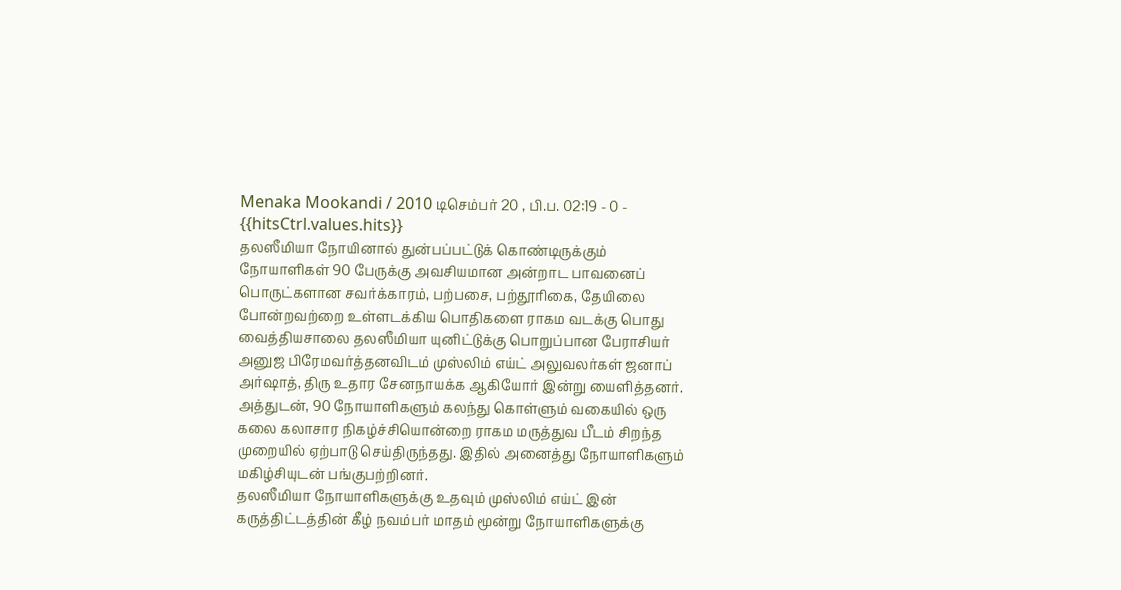Menaka Mookandi / 2010 டிசெம்பர் 20 , பி.ப. 02:19 - 0 - {{hitsCtrl.values.hits}}
தலஸீமியா நோயினால் துன்பப்பட்டுக் கொண்டிருக்கும் நோயாளிகள் 90 பேருக்கு அவசியமான அன்றாட பாவனைப் பொருட்களான சவர்க்காரம், பற்பசை, பற்தூரிகை, தேயிலை போன்றவற்றை உள்ளடக்கிய பொதிகளை ராகம வடக்கு பொது வைத்தியசாலை தலஸீமியா யுனிட்டுக்கு பொறுப்பான பேராசியர் அனுஜ பிரேமவர்த்தனவிடம் முஸ்லிம் எய்ட் அலுவலர்கள் ஜனாப் அர்ஷாத், திரு உதார சேனநாயக்க ஆகியோர் இன்று யைளித்தனர்.
அத்துடன், 90 நோயாளிகளும் கலந்து கொள்ளும் வகையில் ஒரு கலை கலாசார நிகழ்ச்சியொன்றை ராகம மருத்துவ பீடம் சிறந்த முறையில் ஏற்பாடு செய்திருந்தது. இதில் அனைத்து நோயாளிகளும் மகிழ்சியுடன் பங்குபற்றினர்.
தலஸீமியா நோயாளிகளுக்கு உதவும் முஸ்லிம் எய்ட் இன் கருத்திட்டத்தின் கீழ் நவம்பர் மாதம் மூன்று நோயாளிகளுக்கு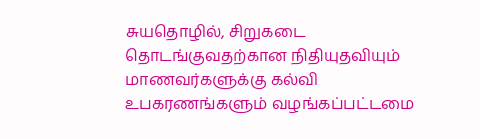சுயதொழில், சிறுகடை தொடங்குவதற்கான நிதியுதவியும் மாணவர்களுக்கு கல்வி உபகரணங்களும் வழங்கப்பட்டமை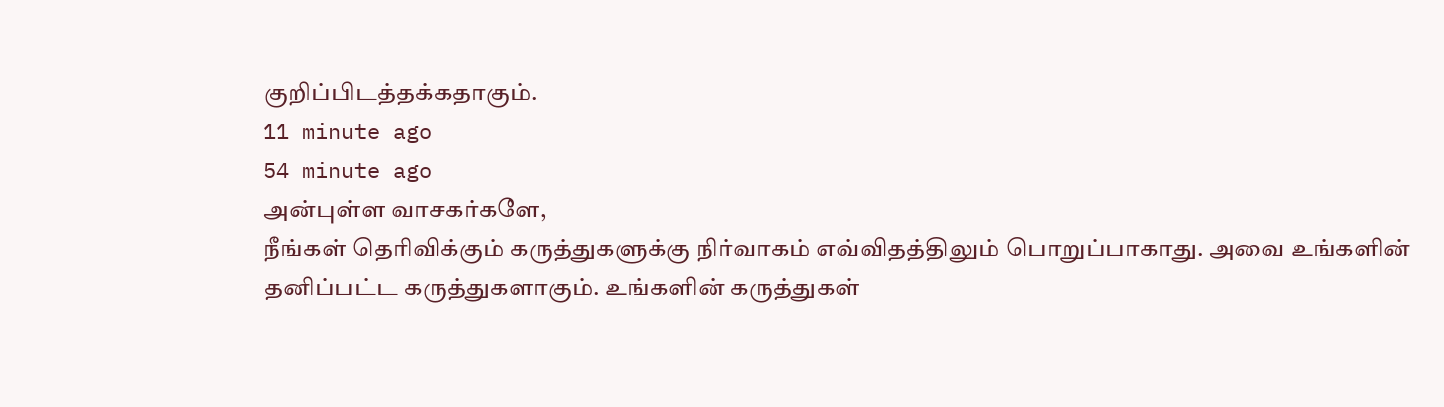குறிப்பிடத்தக்கதாகும்.
11 minute ago
54 minute ago
அன்புள்ள வாசகர்களே,
நீங்கள் தெரிவிக்கும் கருத்துகளுக்கு நிர்வாகம் எவ்விதத்திலும் பொறுப்பாகாது. அவை உங்களின் தனிப்பட்ட கருத்துகளாகும். உங்களின் கருத்துகள்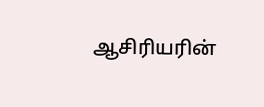ஆசிரியரின்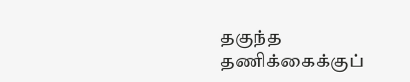தகுந்த தணிக்கைக்குப்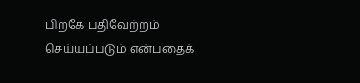பிறகே பதிவேற்றம் செய்யப்படும் என்பதைக்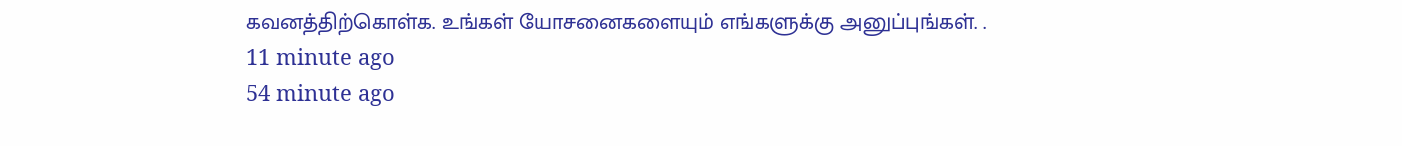கவனத்திற்கொள்க. உங்கள் யோசனைகளையும் எங்களுக்கு அனுப்புங்கள். .
11 minute ago
54 minute ago